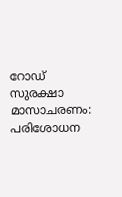റോഡ് സുരക്ഷാ മാസാചരണം: പരിശോധന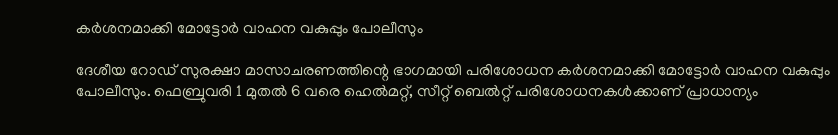കര്‍ശനമാക്കി മോട്ടോര്‍ വാഹന വകുപ്പും പോലീസും

ദേശീയ റോഡ് സുരക്ഷാ മാസാചരണത്തിന്റെ ഭാഗമായി പരിശോധന കര്‍ശനമാക്കി മോട്ടോര്‍ വാഹന വകുപ്പും പോലീസും. ഫെബ്രുവരി 1 മുതല്‍ 6 വരെ ഹെല്‍മറ്റ്, സീറ്റ് ബെല്‍റ്റ് പരിശോധനകള്‍ക്കാണ് പ്രാധാന്യം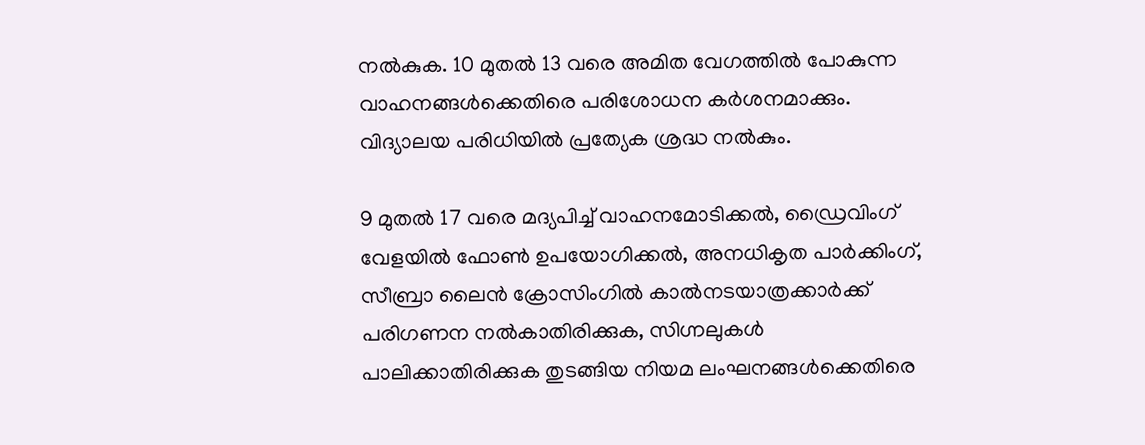നല്‍കുക. 10 മുതല്‍ 13 വരെ അമിത വേഗത്തില്‍ പോകുന്ന വാഹനങ്ങള്‍ക്കെതിരെ പരിശോധന കര്‍ശനമാക്കും. വിദ്യാലയ പരിധിയില്‍ പ്രത്യേക ശ്രദ്ധ നല്‍കും.

9 മുതല്‍ 17 വരെ മദ്യപിച്ച് വാഹനമോടിക്കല്‍, ഡ്രൈവിംഗ് വേളയില്‍ ഫോണ്‍ ഉപയോഗിക്കല്‍, അനധികൃത പാര്‍ക്കിംഗ്, സീബ്രാ ലൈന്‍ ക്രോസിംഗില്‍ കാല്‍നടയാത്രക്കാര്‍ക്ക് പരിഗണന നല്‍കാതിരിക്കുക, സിഗ്നലുകള്‍ പാലിക്കാതിരിക്കുക തുടങ്ങിയ നിയമ ലംഘനങ്ങള്‍ക്കെതിരെ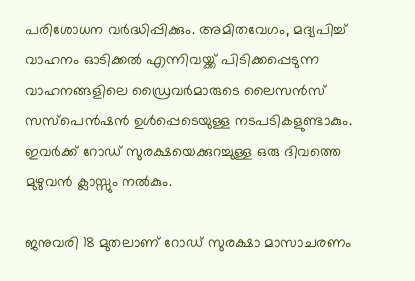പരിശോധന വര്‍ദ്ധിപ്പിക്കും. അമിതവേഗം, മദ്യപിച്ച് വാഹനം ഓടിക്കല്‍ എന്നിവയ്ക്ക് പിടിക്കപ്പെടുന്ന വാഹനങ്ങളിലെ ഡ്രൈവര്‍മാരുടെ ലൈസന്‍സ് സസ്‌പെന്‍ഷന്‍ ഉള്‍പ്പെടെയുള്ള നടപടികളുണ്ടാകും. ഇവര്‍ക്ക് റോഡ് സുരക്ഷയെക്കുറച്ചുള്ള ഒരു ദിവത്തെ മുഴുവന്‍ ക്ലാസ്സും നല്‍കും.

ജനുവരി 18 മുതലാണ് റോഡ് സുരക്ഷാ മാസാചരണം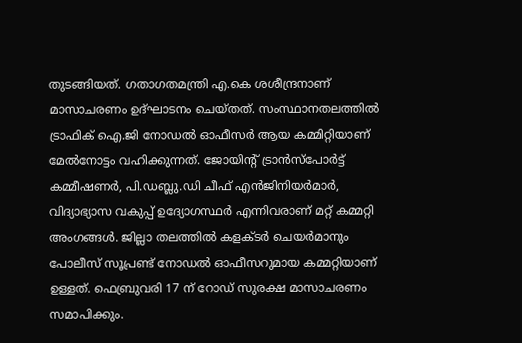തുടങ്ങിയത്. ഗതാഗതമന്ത്രി എ.കെ ശശീന്ദ്രനാണ് മാസാചരണം ഉദ്ഘാടനം ചെയ്തത്. സംസ്ഥാനതലത്തില്‍ ട്രാഫിക് ഐ.ജി നോഡല്‍ ഓഫീസര്‍ ആയ കമ്മിറ്റിയാണ് മേല്‍നോട്ടം വഹിക്കുന്നത്. ജോയിന്റ് ട്രാന്‍സ്‌പോര്‍ട്ട് കമ്മീഷണര്‍, പി.ഡബ്ലു.ഡി ചീഫ് എന്‍ജിനിയര്‍മാര്‍, വിദ്യാഭ്യാസ വകുപ്പ് ഉദ്യോഗസ്ഥര്‍ എന്നിവരാണ് മറ്റ് കമ്മറ്റി അംഗങ്ങള്‍. ജില്ലാ തലത്തില്‍ കളക്ടര്‍ ചെയര്‍മാനും പോലീസ് സൂപ്രണ്ട് നോഡല്‍ ഓഫീസറുമായ കമ്മറ്റിയാണ് ഉള്ളത്. ഫെബ്രുവരി 17 ന് റോഡ് സുരക്ഷ മാസാചരണം സമാപിക്കും.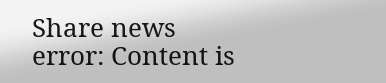Share news
error: Content is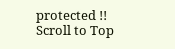protected !!
Scroll to Top